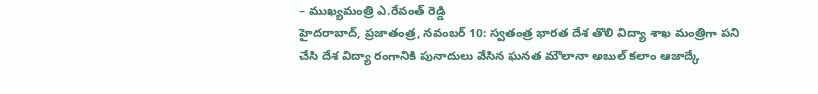– ముఖ్యమంత్రి ఎ.రేవంత్ రెడ్డి
హైదరాబాద్, ప్రజాతంత్ర, నవంబర్ 10: స్వతంత్ర భారత దేశ తొలి విద్యా శాఖ మంత్రిగా పని చేసి దేశ విద్యా రంగానికి పునాదులు వేసిన ఘనత మౌలానా అబుల్ కలాం ఆజాద్కే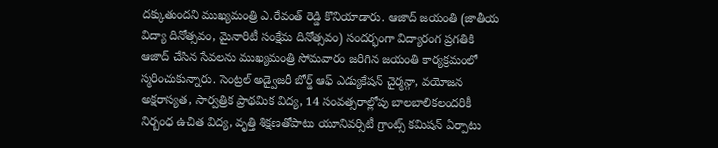దక్కుతుందని ముఖ్యమంత్రి ఎ.రేవంత్ రెడ్డి కొనియాడారు. ఆజాద్ జయంతి (జాతీయ విద్యా దినోత్సవం, మైనారిటీ సంక్షేమ దినోత్సవం) సందర్భంగా విద్యారంగ ప్రగతికి ఆజాద్ చేసిన సేవలను ముఖ్యమంత్రి సోమవారం జరిగిన జయంతి కార్యక్రమంలో స్మరించుకున్నారు. సెంట్రల్ అడ్వైజరీ బోర్డ్ ఆఫ్ ఎడ్యుకేషన్ చైర్మన్గా, వయోజన అక్షరాస్యత, సార్వత్రిక ప్రాథమిక విద్య, 14 సంవత్సరాల్లోపు బాలబాలికలందరికీ నిర్బంధ ఉచిత విద్య, వృత్తి శిక్షణతోపాటు యూనివర్సిటీ గ్రాంట్స్ కమిషన్ ఏర్పాటు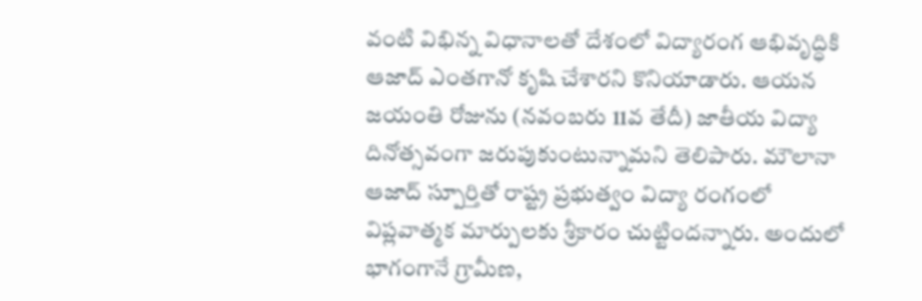వంటి విభిన్న విధానాలతో దేశంలో విద్యారంగ ఆభివృద్ధికి ఆజాద్ ఎంతగానో కృషి చేశారని కొనియాడారు. ఆయన జయంతి రోజును (నవంబరు 11వ తేదీ) జాతీయ విద్యా దినోత్సవంగా జరుపుకుంటున్నామని తెలిపారు. మౌలానా ఆజాద్ స్పూర్తితో రాష్ట్ర ప్రభుత్వం విద్యా రంగంలో విప్లవాత్మక మార్పులకు శ్రీకారం చుట్టిందన్నారు. అందులో భాగంగానే గ్రామీణ,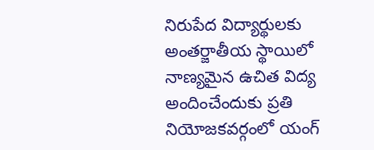నిరుపేద విద్యార్థులకు అంతర్జాతీయ స్థాయిలో నాణ్యమైన ఉచిత విద్య అందించేందుకు ప్రతి నియోజకవర్గంలో యంగ్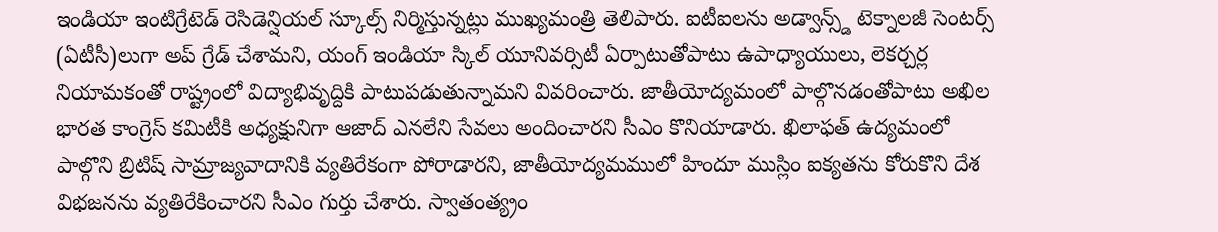ఇండియా ఇంటిగ్రేటెడ్ రెసిడెన్షియల్ స్కూల్స్ నిర్మిస్తున్నట్లు ముఖ్యమంత్రి తెలిపారు. ఐటీఐలను అడ్వాన్స్డ్ టెక్నాలజీ సెంటర్స్ (ఏటీసీ)లుగా అప్ గ్రేడ్ చేశామని, యంగ్ ఇండియా స్కిల్ యూనివర్సిటీ ఏర్పాటుతోపాటు ఉపాధ్యాయులు, లెకర్చర్ల నియామకంతో రాష్ట్రంలో విద్యాభివృద్దికి పాటుపడుతున్నామని వివరించారు. జాతీయోద్యమంలో పాల్గొనడంతోపాటు అఖిల భారత కాంగ్రెస్ కమిటీకి అధ్యక్షునిగా ఆజాద్ ఎనలేని సేవలు అందించారని సీఎం కొనియాడారు. ఖిలాఫత్ ఉద్యమంలో పాల్గొని బ్రిటిష్ సామ్రాజ్యవాదానికి వ్యతిరేకంగా పోరాడారని, జాతీయోద్యమములో హిందూ ముస్లిం ఐక్యతను కోరుకొని దేశ విభజనను వ్యతిరేకించారని సీఎం గుర్తు చేశారు. స్వాతంత్య్రం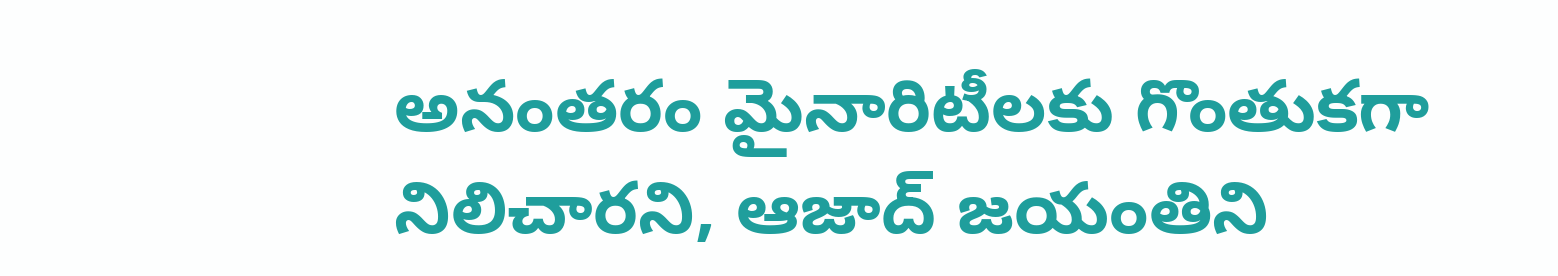అనంతరం మైనారిటీలకు గొంతుకగా నిలిచారని, ఆజాద్ జయంతిని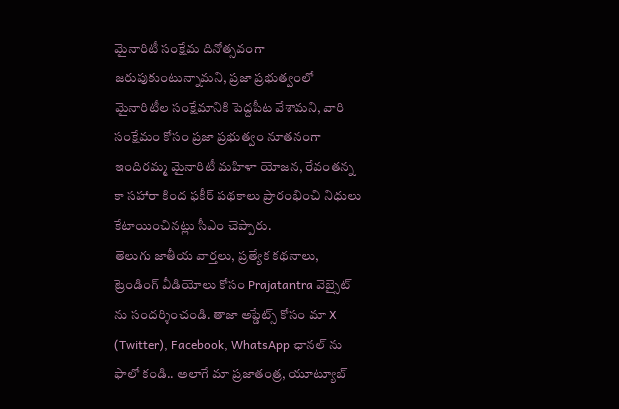మైనారిటీ సంక్షేమ దినోత్సవంగా జరుపుకుంటున్నామని, ప్రజా ప్రభుత్వంలో మైనారిటీల సంక్షేమానికి పెద్దపీట వేశామని, వారి సంక్షేమం కోసం ప్రజా ప్రభుత్వం నూతనంగా ఇందిరమ్మ మైనారిటీ మహిళా యోజన, రేవంతన్న కా సహారా కింద ఫకీర్ పథకాలు ప్రారంభించి నిధులు కేటాయించినట్లు సీఎం చెప్పారు.
తెలుగు జాతీయ వార్తలు, ప్రత్యేక కథనాలు, ట్రెండింగ్ వీడియోలు కోసం Prajatantra వెబ్సైట్ ను సందర్శించండి. తాజా అప్డేట్స్ కోసం మా X (Twitter), Facebook, WhatsApp ఛానల్ ను ఫాలో కండి.. అలాగే మా ప్రజాతంత్ర, యూట్యూబ్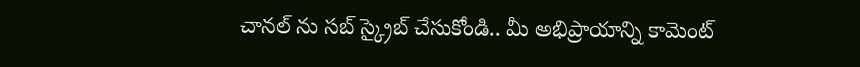చానల్ ను సబ్ స్క్రైబ్ చేసుకోండి.. మీ అభిప్రాయాన్ని కామెంట్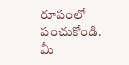రూపంలో పంచుకోండి. మీ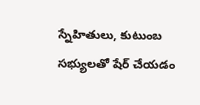స్నేహితులు, కుటుంబ సభ్యులతో షేర్ చేయడం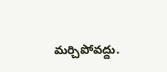మర్చిపోవద్దు.